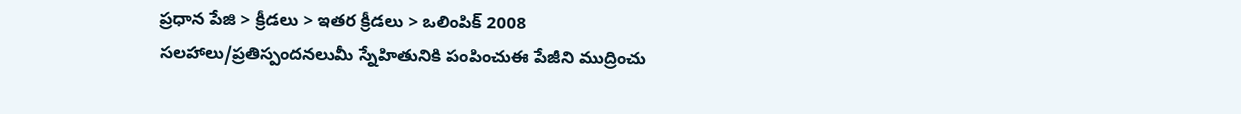ప్రధాన పేజి > క్రీడలు > ఇతర క్రీడలు > ఒలింపిక్ 2008
సలహాలు/ప్రతిస్పందనలుమీ స్నేహితునికి పంపించుఈ పేజీని ముద్రించు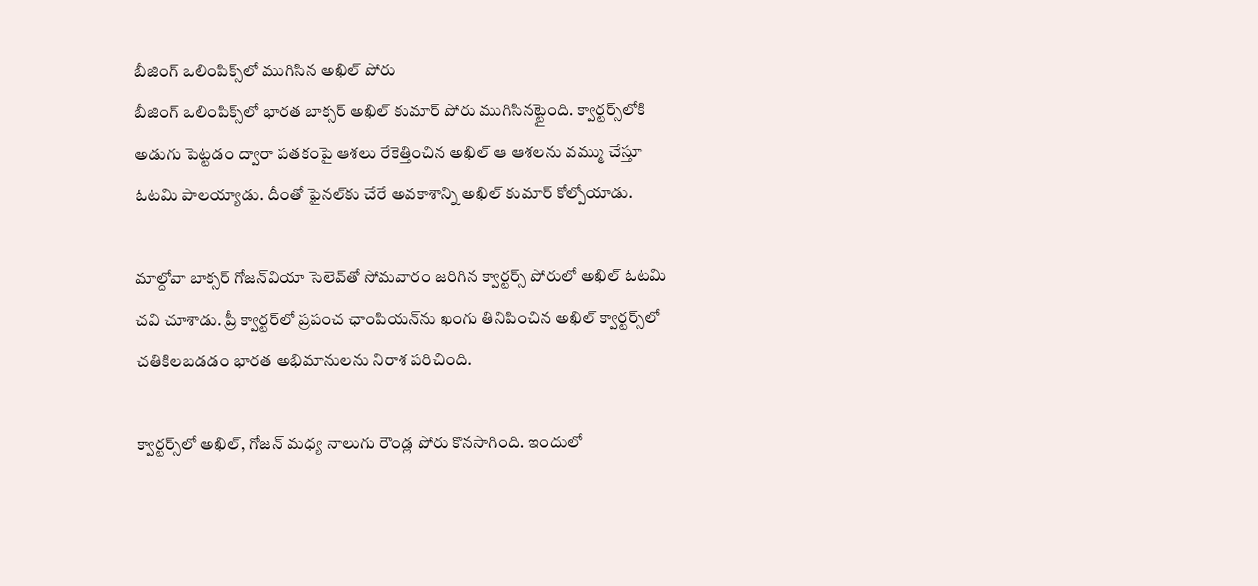బీజింగ్‌ ఒలింపిక్స్‌లో ముగిసిన అఖిల్ పోరు
బీజింగ్ ఒలింపిక్స్‌లో భారత బాక్సర్ అఖిల్ కుమార్ పోరు ముగిసినట్టైంది. క్వార్టర్స్‌లోకి అడుగు పెట్టడం ద్వారా పతకంపై ఆశలు రేకెత్తించిన అఖిల్ ఆ ఆశలను వమ్ము చేస్తూ ఓటమి పాలయ్యాడు. దీంతో ఫైనల్‌కు చేరే అవకాశాన్ని అఖిల్ కుమార్ కోల్పోయాడు.

మాల్దోవా బాక్సర్ గోజన్‌వియా సెలెవ్‌తో సోమవారం జరిగిన క్వార్టర్స్ పోరులో అఖిల్ ఓటమి చవి చూశాడు. ప్రీ క్వార్టర్‌లో ప్రపంచ ఛాంపియన్‌ను ఖంగు తినిపించిన అఖిల్ క్వార్టర్స్‌లో చతికిలబడడం భారత అభిమానులను నిరాశ పరిచింది.

క్వార్టర్స్‌లో అఖిల్‌, గోజన్ మధ్య నాలుగు రౌండ్ల పోరు కొనసాగింది. ఇందులో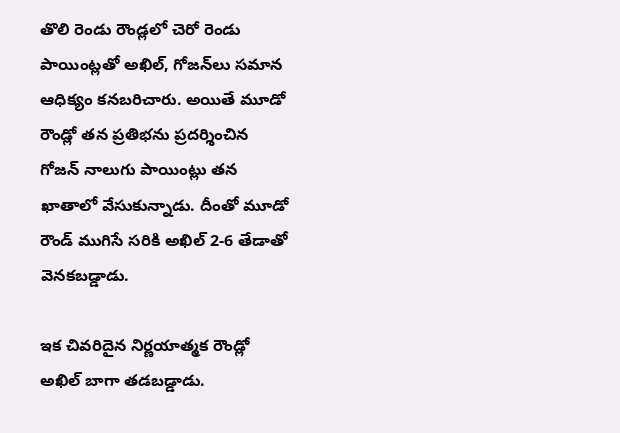తొలి రెండు రౌండ్లలో చెరో రెండు పాయింట్లతో అఖిల్, గోజన్‌లు సమాన ఆధిక్యం కనబరిచారు. అయితే మూడో రౌండ్లో తన ప్రతిభను ప్రదర్శించిన గోజన్ నాలుగు పాయింట్లు తన ఖాతాలో వేసుకున్నాడు. దీంతో మూడో రౌండ్ ముగిసే సరికి అఖిల్ 2-6 తేడాతో వెనకబడ్డాడు.

ఇక చివరిదైన నిర్ణయాత్మక రౌండ్లో అఖిల్ బాగా తడబడ్డాడు.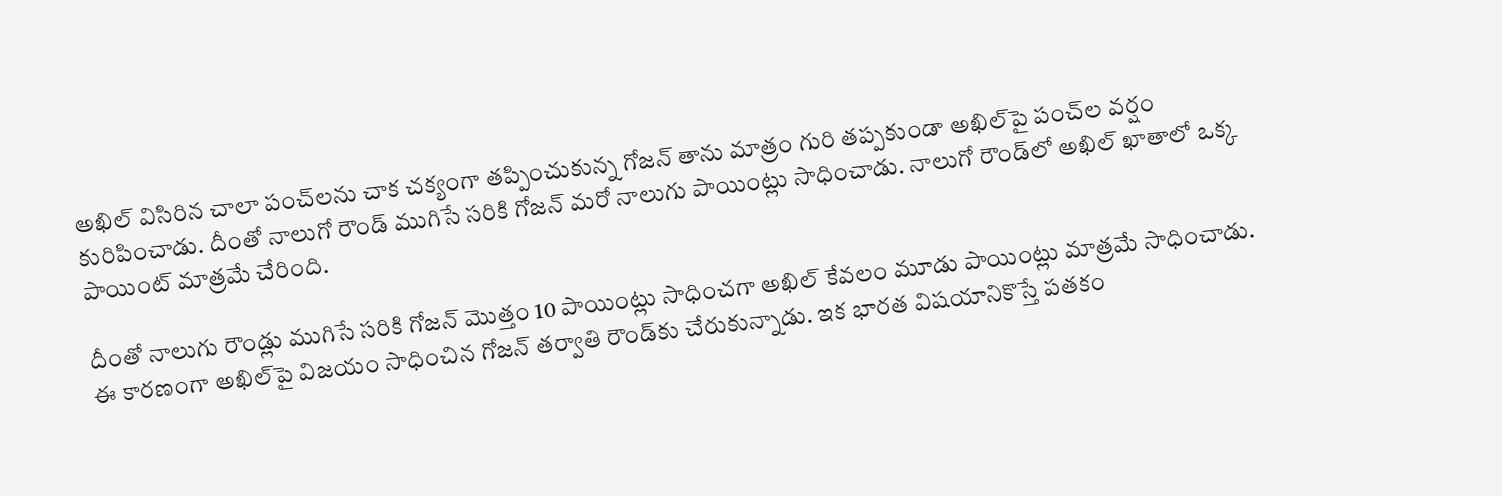అఖిల్ విసిరిన చాలా పంచ్‌లను చాక చక్యంగా తప్పించుకున్న గోజన్ తాను మాత్రం గురి తప్పకుండా అఖిల్‌పై పంచ్‌ల వర్షం కురిపించాడు. దీంతో నాలుగో రౌండ్ ముగిసే సరికి గోజన్ మరో నాలుగు పాయింట్లు సాధించాడు. నాలుగో రౌండ్‌లో అఖిల్ ఖాతాలో ఒక్క పాయింట్ మాత్రమే చేరింది.

దీంతో నాలుగు రౌండ్లు ముగిసే సరికి గోజన్ మొత్తం 10 పాయింట్లు సాధించగా అఖిల్ కేవలం మూడు పాయింట్లు మాత్రమే సాధించాడు. ఈ కారణంగా అఖిల్‌పై విజయం సాధించిన గోజన్ తర్వాతి రౌండ్‌కు చేరుకున్నాడు. ఇక భారత విషయానికొస్తే పతకం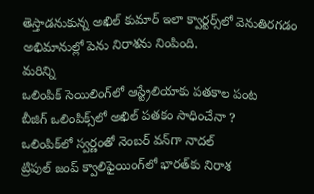తెస్తాడనుకున్న అఖిల్ కుమార్ ఇలా క్వార్టర్స్‌లో వెనుతిరగడం అభిమానుల్లో పెను నిరాశను నింపింది.
మరిన్ని
ఒలింపిక్ సెయిలింగ్‌లో ఆస్ట్రేలియాకు పతకాల పంట
బీజిగ్ ఒలింపిక్స్‌లో అఖిల్ పతకం సాధించేనా ?
ఒలింపిక్‌లో స్వర్ణంతో నెంబర్ వన్‌గా నాదల్
ట్రిపుల్ జంప్ క్వాలిఫైయింగ్‌లో భారత్‌కు నిరాశ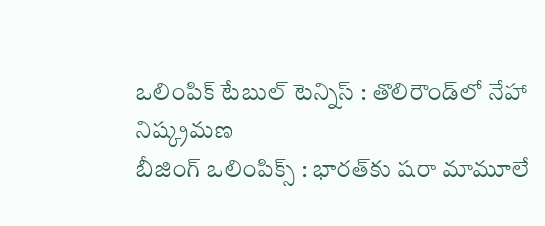ఒలింపిక్ టేబుల్ టెన్నిస్ : తొలిరౌండ్‌లో నేహా నిష్క్రమణ
బీజింగ్ ఒలింపిక్స్ : భారత్‌కు షరా మామూలే